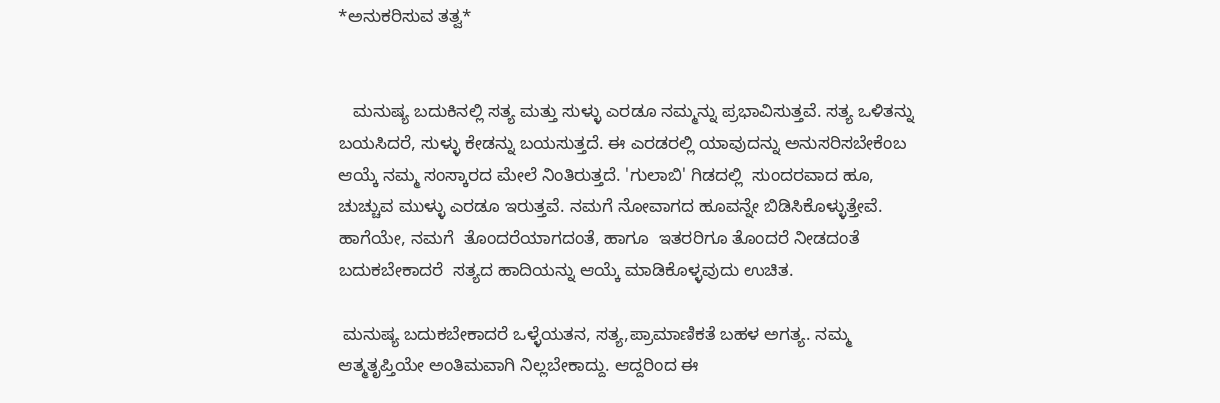*ಅನುಕರಿಸುವ ತತ್ವ*


   ಮನುಷ್ಯ ಬದುಕಿನಲ್ಲಿ ಸತ್ಯ ಮತ್ತು ಸುಳ್ಳು ಎರಡೂ ನಮ್ಮನ್ನು ಪ್ರಭಾವಿಸುತ್ತವೆ. ಸತ್ಯ ಒಳಿತನ್ನು ಬಯಸಿದರೆ, ಸುಳ್ಳು ಕೇಡನ್ನು ಬಯಸುತ್ತದೆ. ಈ ಎರಡರಲ್ಲಿ ಯಾವುದನ್ನು ಅನುಸರಿಸಬೇಕೆಂಬ ಆಯ್ಕೆ ನಮ್ಮ ಸಂಸ್ಕಾರದ ಮೇಲೆ ನಿಂತಿರುತ್ತದೆ. 'ಗುಲಾಬಿ' ಗಿಡದಲ್ಲಿ  ಸುಂದರವಾದ ಹೂ, ಚುಚ್ಚುವ ಮುಳ್ಳು ಎರಡೂ ಇರುತ್ತವೆ. ನಮಗೆ ನೋವಾಗದ ಹೂವನ್ನೇ ಬಿಡಿಸಿಕೊಳ್ಳುತ್ತೇವೆ. ಹಾಗೆಯೇ, ನಮಗೆ  ತೊಂದರೆಯಾಗದಂತೆ, ಹಾಗೂ  ಇತರರಿಗೂ ತೊಂದರೆ ನೀಡದಂತೆ ಬದುಕಬೇಕಾದರೆ  ಸತ್ಯದ ಹಾದಿಯನ್ನು ಆಯ್ಕೆ ಮಾಡಿಕೊಳ್ಳವುದು ಉಚಿತ.

 ಮನುಷ್ಯ ಬದುಕಬೇಕಾದರೆ ಒಳ್ಳೆಯತನ, ಸತ್ಯ,ಪ್ರಾಮಾಣಿಕತೆ ಬಹಳ ಅಗತ್ಯ. ನಮ್ಮ ಆತ್ಮತೃಪ್ತಿಯೇ ಅಂತಿಮವಾಗಿ ನಿಲ್ಲಬೇಕಾದ್ದು. ಆದ್ದರಿಂದ ಈ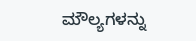ಮೌಲ್ಯಗಳನ್ನು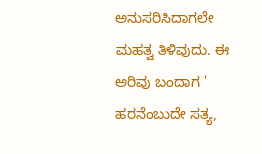ಅನುಸರಿಸಿದಾಗಲೇ ಮಹತ್ವ ತಿಳಿವುದು. ಈ ಅರಿವು ಬಂದಾಗ ' ಹರನೆಂಬುದೇ ಸತ್ಯ,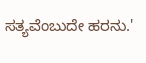ಸತ್ಯವೆಂಬುದೇ ಹರನು.'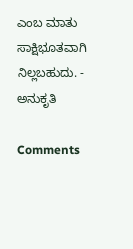ಎಂಬ ಮಾತು ಸಾಕ್ಷಿಭೂತವಾಗಿ ನಿಲ್ಲಬಹುದು. - ಅನುಕೃತಿ

Comments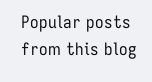Popular posts from this blog